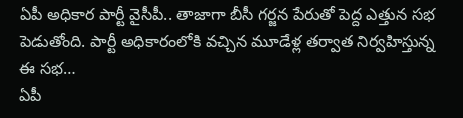ఏపీ అధికార పార్టీ వైసీపీ.. తాజాగా బీసీ గర్జన పేరుతో పెద్ద ఎత్తున సభ పెడుతోంది. పార్టీ అధికారంలోకి వచ్చిన మూడేళ్ల తర్వాత నిర్వహిస్తున్న ఈ సభ…
ఏపీ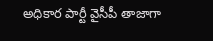అధికార పార్టీ వైసీపీ తాజాగా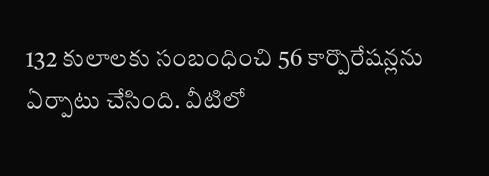132 కులాలకు సంబంధించి 56 కార్పొరేషన్లను ఏర్పాటు చేసింది. వీటిలో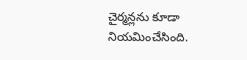చైర్మన్లను కూడా నియమించేసింది.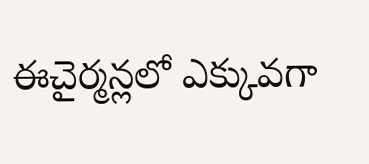ఈచైర్మన్లలో ఎక్కువగా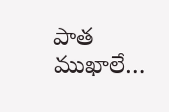పాత ముఖాలే…